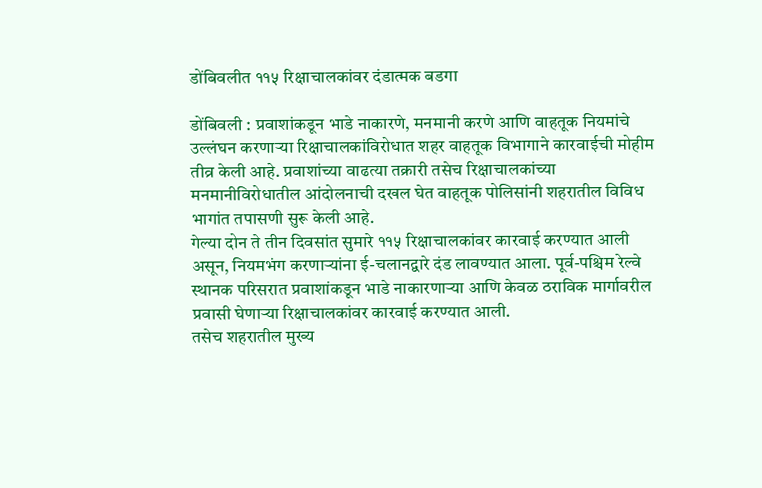डोंबिवलीत ११५ रिक्षाचालकांवर दंडात्मक बडगा

डोंबिवली : प्रवाशांकडून भाडे नाकारणे, मनमानी करणे आणि वाहतूक नियमांचे उल्लंघन करणाऱ्या रिक्षाचालकांविरोधात शहर वाहतूक विभागाने कारवाईची मोहीम तीव्र केली आहे. प्रवाशांच्या वाढत्या तक्रारी तसेच रिक्षाचालकांच्या मनमानीविरोधातील आंदोलनाची दखल घेत वाहतूक पोलिसांनी शहरातील विविध भागांत तपासणी सुरू केली आहे.
गेल्या दोन ते तीन दिवसांत सुमारे ११५ रिक्षाचालकांवर कारवाई करण्यात आली असून, नियमभंग करणाऱ्यांना ई-चलानद्वारे दंड लावण्यात आला. पूर्व-पश्चिम रेल्वे स्थानक परिसरात प्रवाशांकडून भाडे नाकारणाऱ्या आणि केवळ ठराविक मार्गावरील प्रवासी घेणाऱ्या रिक्षाचालकांवर कारवाई करण्यात आली.
तसेच शहरातील मुख्य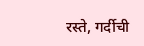रस्ते, गर्दीची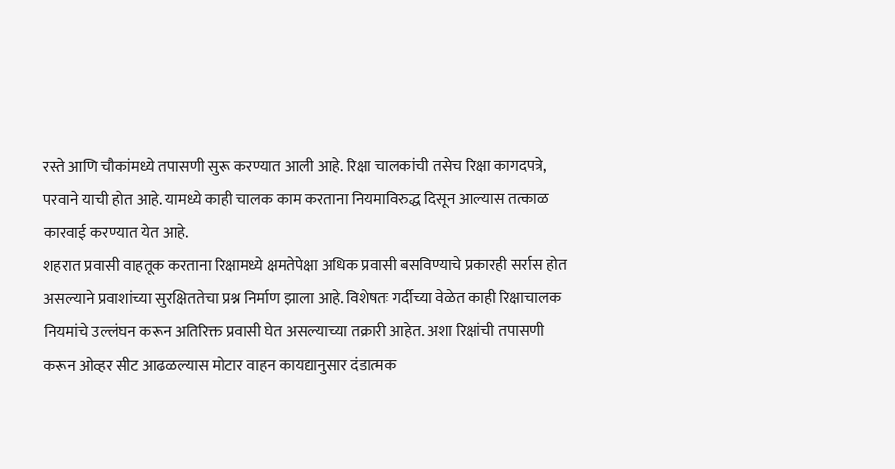रस्ते आणि चौकांमध्ये तपासणी सुरू करण्यात आली आहे. रिक्षा चालकांची तसेच रिक्षा कागदपत्रे, परवाने याची होत आहे. यामध्ये काही चालक काम करताना नियमाविरुद्ध दिसून आल्यास तत्काळ कारवाई करण्यात येत आहे.
शहरात प्रवासी वाहतूक करताना रिक्षामध्ये क्षमतेपेक्षा अधिक प्रवासी बसविण्याचे प्रकारही सर्रास होत असल्याने प्रवाशांच्या सुरक्षिततेचा प्रश्न निर्माण झाला आहे. विशेषतः गर्दीच्या वेळेत काही रिक्षाचालक नियमांचे उल्लंघन करून अतिरिक्त प्रवासी घेत असल्याच्या तक्रारी आहेत. अशा रिक्षांची तपासणी करून ओव्हर सीट आढळल्यास मोटार वाहन कायद्यानुसार दंडात्मक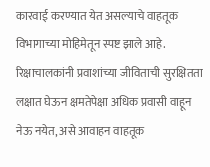कारवाई करण्यात येत असल्याचे वाहतूक विभागाच्या मोहिमेतून स्पष्ट झाले आहे. रिक्षाचालकांनी प्रवाशांच्या जीविताची सुरक्षितता लक्षात घेऊन क्षमतेपेक्षा अधिक प्रवासी वाहून नेऊ नयेत, असे आवाहन वाहतूक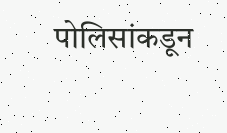पोलिसांकडून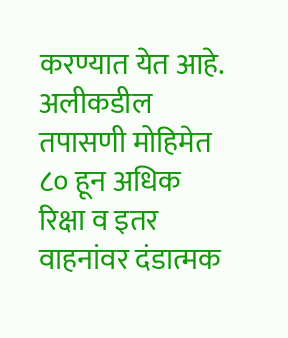करण्यात येत आहे. अलीकडील तपासणी मोहिमेत ८० हून अधिक रिक्षा व इतर वाहनांवर दंडात्मक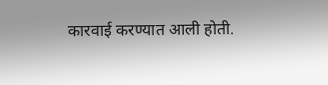कारवाई करण्यात आली होती.